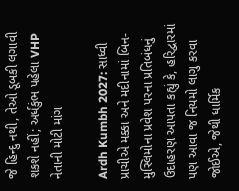જે હિન્દુ નથી, તેઓ ડૂબકી લગાવી શકશે નહીં; અર્ધકુંભ પહેલા VHP નેતાની મોટી માંગ

Ardh Kumbh 2027: સાધ્વી પ્રાચીએ મક્કા અને મદીનામાં બિન-મુસ્લિમોના પ્રવેશ પરના પ્રતિબંધનું ઉદાહરણ આપતા કહ્યું કે, હરિદ્વારમાં પણ આવા જ નિયમો લાગુ કરવા જોઈએ, જેથી ધાર્મિક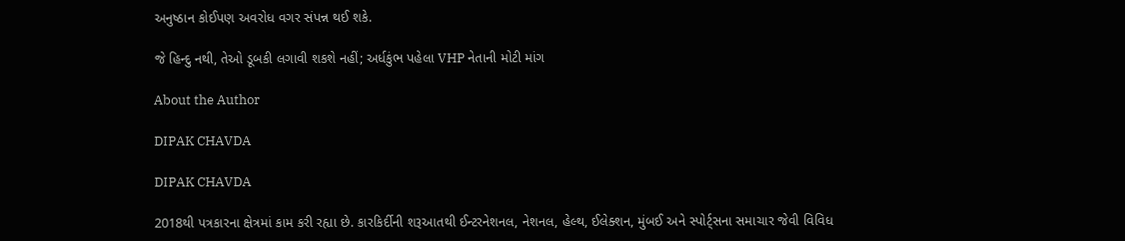અનુષ્ઠાન કોઈપણ અવરોધ વગર સંપન્ન થઈ શકે.

જે હિન્દુ નથી, તેઓ ડૂબકી લગાવી શકશે નહીં; અર્ધકુંભ પહેલા VHP નેતાની મોટી માંગ

About the Author

DIPAK CHAVDA

DIPAK CHAVDA

2018થી પત્રકારના ક્ષેત્રમાં કામ કરી રહ્યા છે. કારકિર્દીની શરૂઆતથી ઈન્ટરનેશનલ, નેશનલ, હેલ્થ, ઈલેક્શન, મુંબઈ અને સ્પોર્ટ્સના સમાચાર જેવી વિવિધ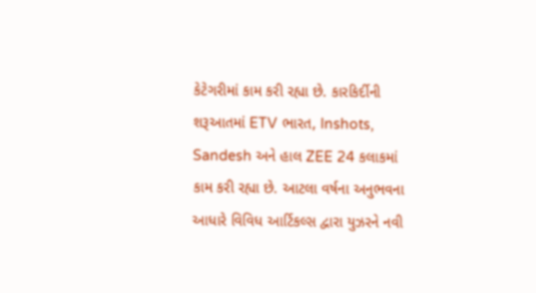કેટેગરીમાં કામ કરી રહ્યા છે. કારકિર્દીની શરૂઆતમાં ETV ભારત, Inshots, Sandesh અને હાલ ZEE 24 કલાકમાં કામ કરી રહ્યા છે. આટલા વર્ષના અનુભવના આધારે વિવિધ આર્ટિકલ્સ દ્વારા યુઝરને નવી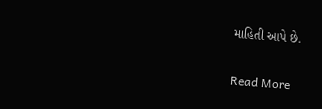માહિતી આપે છે.

Read More